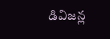డివిజన్ల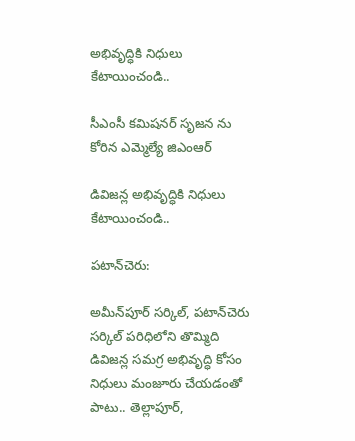అభివృద్ధికి నిధులు కేటాయించండి..

సీఎంసీ కమిషనర్ సృజన ను కోరిన ఎమ్మెల్యే జిఎంఆర్

డివిజన్ల అభివృద్ధికి నిధులు కేటాయించండి..

పటాన్‌చెరు:

అమీన్‌పూర్ సర్కిల్, పటాన్‌చెరు సర్కిల్ పరిధిలోని తొమ్మిది డివిజన్ల సమగ్ర అభివృద్ధి కోసం నిధులు మంజూరు చేయడంతో పాటు.. తెల్లాపూర్,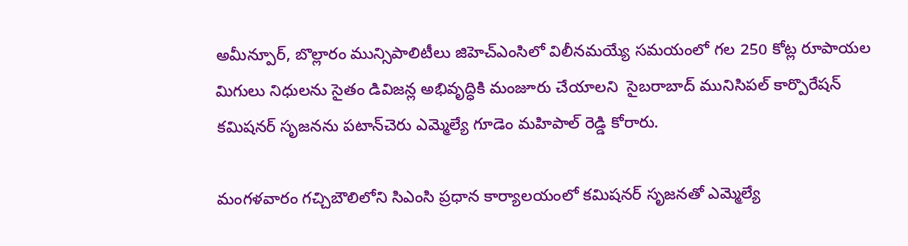అమీన్పూర్, బొల్లారం మున్సిపాలిటీలు జిహెచ్ఎంసిలో విలీనమయ్యే సమయంలో గల 250 కోట్ల రూపాయల మిగులు నిధులను సైతం డివిజన్ల అభివృద్ధికి మంజూరు చేయాలని  సైబరాబాద్ మునిసిపల్ కార్పొరేషన్ కమిషనర్ సృజనను పటాన్‌చెరు ఎమ్మెల్యే గూడెం మహిపాల్ రెడ్డి కోరారు.

మంగళవారం గచ్చిబౌలిలోని సిఎంసి ప్రధాన కార్యాలయంలో కమిషనర్ సృజనతో ఎమ్మెల్యే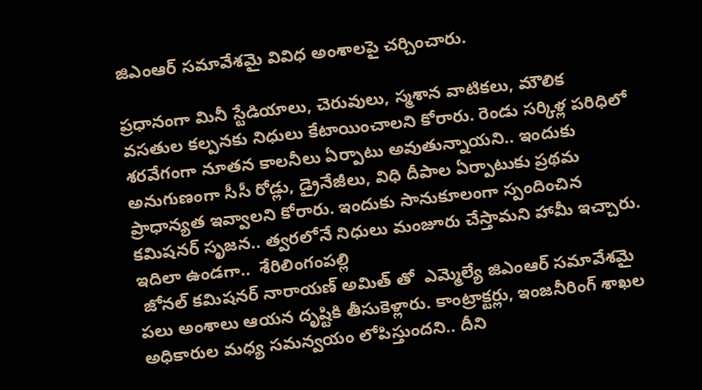జిఎంఆర్ సమావేశమై వివిధ అంశాలపై చర్చించారు.

ప్రధానంగా మినీ స్టేడియాలు, చెరువులు, స్మశాన వాటికలు, మౌలిక వసతుల కల్పనకు నిధులు కేటాయించాలని కోరారు. రెండు సర్కిళ్ల పరిధిలో శరవేగంగా నూతన కాలనీలు ఏర్పాటు అవుతున్నాయని.. ఇందుకు అనుగుణంగా సీసీ రోడ్లు, డ్రైనేజీలు, విధి దీపాల ఏర్పాటుకు ప్రథమ ప్రాధాన్యత ఇవ్వాలని కోరారు. ఇందుకు సానుకూలంగా స్పందించిన కమిషనర్ సృజన.. త్వరలోనే నిధులు మంజూరు చేస్తామని హామీ ఇచ్చారు. ఇదిలా ఉండగా..  శేరిలింగంపల్లి
 జోనల్ కమిషనర్ నారాయణ్ అమిత్ తో  ఎమ్మెల్యే జిఎంఆర్ సమావేశమై పలు అంశాలు ఆయన దృష్టికి తీసుకెళ్లారు. కాంట్రాక్టర్లు, ఇంజనీరింగ్ శాఖల అధికారుల మధ్య సమన్వయం లోపిస్తుందని.. దీని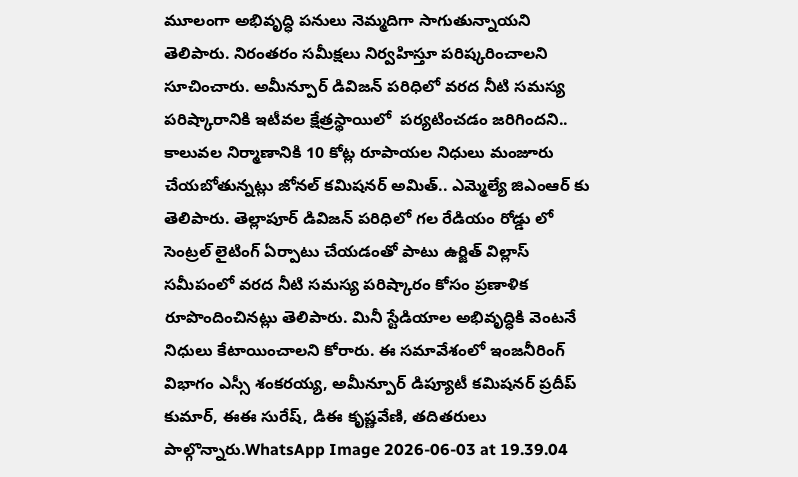మూలంగా అభివృద్ధి పనులు నెమ్మదిగా సాగుతున్నాయని తెలిపారు. నిరంతరం సమీక్షలు నిర్వహిస్తూ పరిష్కరించాలని సూచించారు. అమీన్పూర్ డివిజన్ పరిధిలో వరద నీటి సమస్య పరిష్కారానికి ఇటీవల క్షేత్రస్థాయిలో  పర్యటించడం జరిగిందని.. కాలువల నిర్మాణానికి 10 కోట్ల రూపాయల నిధులు మంజూరు చేయబోతున్నట్లు జోనల్ కమిషనర్ అమిత్.. ఎమ్మెల్యే జిఎంఆర్ కు తెలిపారు. తెల్లాపూర్ డివిజన్ పరిధిలో గల రేడియం రోడ్డు లో సెంట్రల్ లైటింగ్ ఏర్పాటు చేయడంతో పాటు ఉర్జిత్ విల్లాస్ సమీపంలో వరద నీటి సమస్య పరిష్కారం కోసం ప్రణాళిక రూపొందించినట్లు తెలిపారు. మినీ స్టేడియాల అభివృద్ధికి వెంటనే నిధులు కేటాయించాలని కోరారు. ఈ సమావేశంలో ఇంజనీరింగ్ విభాగం ఎస్సీ శంకరయ్య, అమీన్పూర్ డిప్యూటీ కమిషనర్ ప్రదీప్ కుమార్, ఈఈ సురేష్, డిఈ కృష్ణవేణి, తదితరులు పాల్గొన్నారు.WhatsApp Image 2026-06-03 at 19.39.04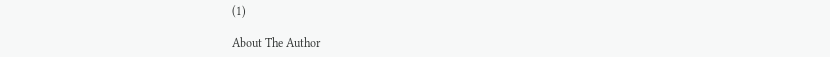(1)

About The Author